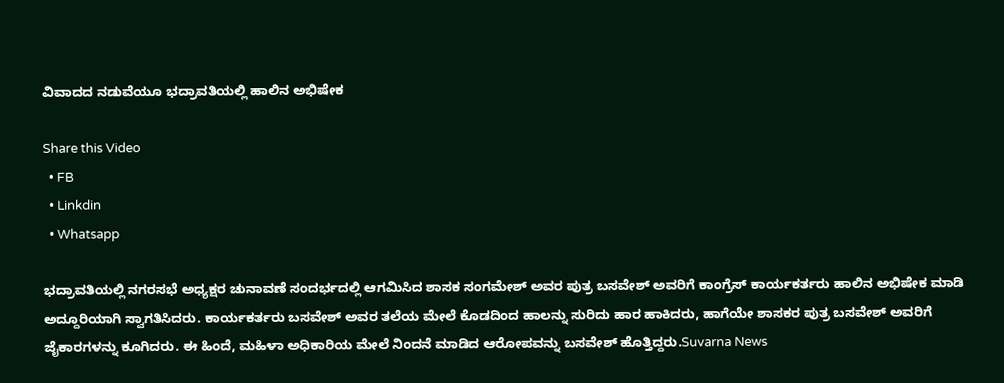ವಿವಾದದ ನಡುವೆಯೂ ಭದ್ರಾವತಿಯಲ್ಲಿ ಹಾಲಿನ ಅಭಿಷೇಕ

Share this Video
  • FB
  • Linkdin
  • Whatsapp

ಭದ್ರಾವತಿಯಲ್ಲಿ ನಗರಸಭೆ ಅಧ್ಯಕ್ಷರ ಚುನಾವಣೆ ಸಂದರ್ಭದಲ್ಲಿ ಆಗಮಿಸಿದ ಶಾಸಕ ಸಂಗಮೇಶ್ ಅವರ ಪುತ್ರ ಬಸವೇಶ್ ಅವರಿಗೆ ಕಾಂಗ್ರೆಸ್ ಕಾರ್ಯಕರ್ತರು ಹಾಲಿನ ಅಭಿಷೇಕ ಮಾಡಿ ಅದ್ದೂರಿಯಾಗಿ ಸ್ವಾಗತಿಸಿದರು. ಕಾರ್ಯಕರ್ತರು ಬಸವೇಶ್ ಅವರ ತಲೆಯ ಮೇಲೆ ಕೊಡದಿಂದ ಹಾಲನ್ನು ಸುರಿದು ಹಾರ ಹಾಕಿದರು, ಹಾಗೆಯೇ ಶಾಸಕರ ಪುತ್ರ ಬಸವೇಶ್ ಅವರಿಗೆ ಜೈಕಾರಗಳನ್ನು ಕೂಗಿದರು. ಈ ಹಿಂದೆ, ಮಹಿಳಾ ಅಧಿಕಾರಿಯ ಮೇಲೆ ನಿಂದನೆ ಮಾಡಿದ ಆರೋಪವನ್ನು ಬಸವೇಶ್ ಹೊತ್ತಿದ್ದರು.Suvarna News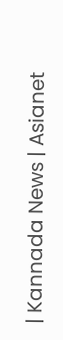| Kannada News | Asianet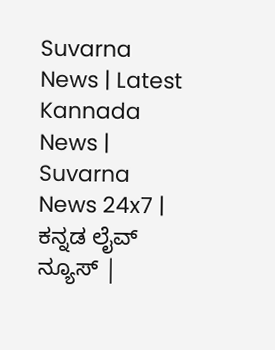Suvarna News | Latest Kannada News | Suvarna News 24x7 | ಕನ್ನಡ ಲೈವ್ ನ್ಯೂಸ್ |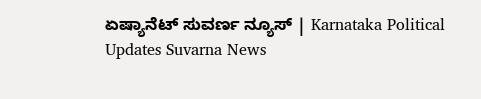ಏಷ್ಯಾನೆಟ್ ಸುವರ್ಣ ನ್ಯೂಸ್ | Karnataka Political Updates Suvarna News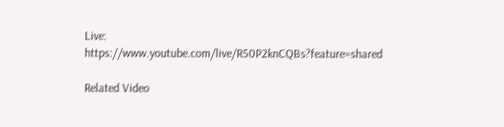Live: https://www.youtube.com/live/R50P2knCQBs?feature=shared

Related Video